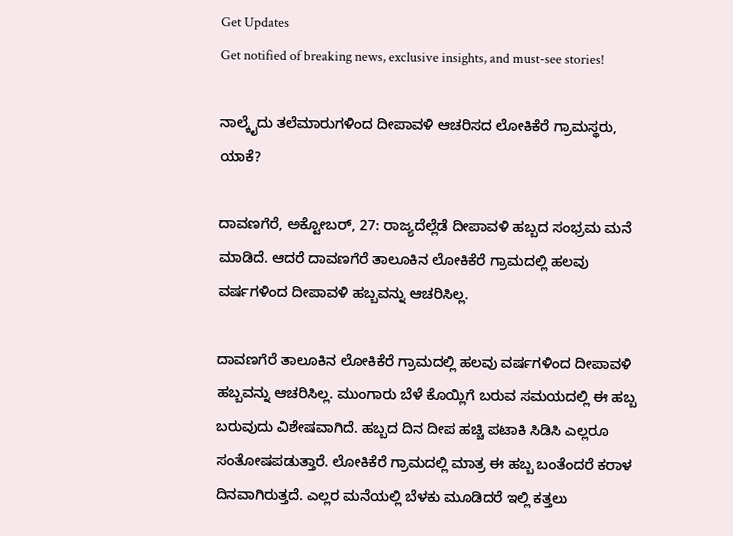Get Updates
Get notified of breaking news, exclusive insights, and must-see stories!

ನಾಲ್ಕೈದು ತಲೆಮಾರುಗಳಿಂದ ದೀಪಾವಳಿ ಆಚರಿಸದ ಲೋಕಿಕೆರೆ ಗ್ರಾಮಸ್ಥರು, ಯಾಕೆ?

ದಾವಣಗೆರೆ, ಅಕ್ಟೋಬರ್‌, 27: ರಾಜ್ಯದೆಲ್ಲೆಡೆ ದೀಪಾವಳಿ ಹಬ್ಬದ ಸಂಭ್ರಮ ಮನೆ ಮಾಡಿದೆ. ಆದರೆ ದಾವಣಗೆರೆ ತಾಲೂಕಿನ ಲೋಕಿಕೆರೆ ಗ್ರಾಮದಲ್ಲಿ ಹಲವು ವರ್ಷಗಳಿಂದ ದೀಪಾವಳಿ ಹಬ್ಬವನ್ನು ಆಚರಿಸಿಲ್ಲ.

ದಾವಣಗೆರೆ ತಾಲೂಕಿನ ಲೋಕಿಕೆರೆ ಗ್ರಾಮದಲ್ಲಿ ಹಲವು ವರ್ಷಗಳಿಂದ ದೀಪಾವಳಿ ಹಬ್ಬವನ್ನು ಆಚರಿಸಿಲ್ಲ. ಮುಂಗಾರು ಬೆಳೆ ಕೊಯ್ಲಿಗೆ ಬರುವ ಸಮಯದಲ್ಲಿ ಈ ಹಬ್ಬ ಬರುವುದು ವಿಶೇಷವಾಗಿದೆ. ಹಬ್ಬದ ದಿನ ದೀಪ ಹಚ್ಚಿ ಪಟಾಕಿ ಸಿಡಿಸಿ ಎಲ್ಲರೂ ಸಂತೋಷಪಡುತ್ತಾರೆ‌. ಲೋಕಿಕೆರೆ ಗ್ರಾಮದಲ್ಲಿ ಮಾತ್ರ ಈ ಹಬ್ಬ ಬಂತೆಂದರೆ ಕರಾಳ ದಿನವಾಗಿರುತ್ತದೆ. ಎಲ್ಲರ ಮನೆಯಲ್ಲಿ ಬೆಳಕು ಮೂಡಿದರೆ ಇಲ್ಲಿ ಕತ್ತಲು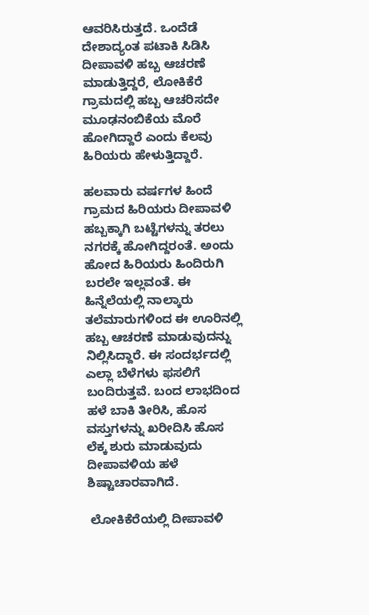ಆವರಿಸಿರುತ್ತದೆ. ಒಂದೆಡೆ ದೇಶಾದ್ಯಂತ ಪಟಾಕಿ ಸಿಡಿಸಿ ದೀಪಾವಳಿ ಹಬ್ಬ ಆಚರಣೆ ಮಾಡುತ್ತಿದ್ದರೆ, ಲೋಕಿಕೆರೆ ಗ್ರಾಮದಲ್ಲಿ ಹಬ್ಬ ಆಚರಿಸದೇ ಮೂಢನಂಬಿಕೆಯ ಮೊರೆ ಹೋಗಿದ್ದಾರೆ ಎಂದು ಕೆಲವು ಹಿರಿಯರು ಹೇಳುತ್ತಿದ್ದಾರೆ.

ಹಲವಾರು ವರ್ಷಗಳ ಹಿಂದೆ ಗ್ರಾಮದ ಹಿರಿಯರು ದೀಪಾವಳಿ ಹಬ್ಬಕ್ಕಾಗಿ ಬಟ್ಟೆಗಳನ್ನು ತರಲು ನಗರಕ್ಕೆ ಹೋಗಿದ್ದರಂತೆ. ಅಂದು ಹೋದ ಹಿರಿಯರು ಹಿಂದಿರುಗಿ ಬರಲೇ ಇಲ್ಲವಂತೆ. ಈ ಹಿನ್ನೆಲೆಯಲ್ಲಿ ನಾಲ್ಕಾರು ತಲೆಮಾರುಗಳಿಂದ ಈ ಊರಿನಲ್ಲಿ ಹಬ್ಬ ಆಚರಣೆ ಮಾಡುವುದನ್ನು ನಿಲ್ಲಿಸಿದ್ದಾರೆ. ಈ ಸಂದರ್ಭದಲ್ಲಿ ಎಲ್ಲಾ ಬೆಳೆಗಳು ಫಸಲಿಗೆ ಬಂದಿರುತ್ತವೆ. ಬಂದ ಲಾಭದಿಂದ ಹಳೆ ಬಾಕಿ ತೀರಿಸಿ, ಹೊಸ ವಸ್ತುಗಳನ್ನು ಖರೀದಿಸಿ ಹೊಸ ಲೆಕ್ಕ ಶುರು ಮಾಡುವುದು ದೀಪಾವಳಿಯ ಹಳೆ ಶಿಷ್ಟಾಚಾರವಾಗಿದೆ.

 ಲೋಕಿಕೆರೆಯಲ್ಲಿ ದೀಪಾವಳಿ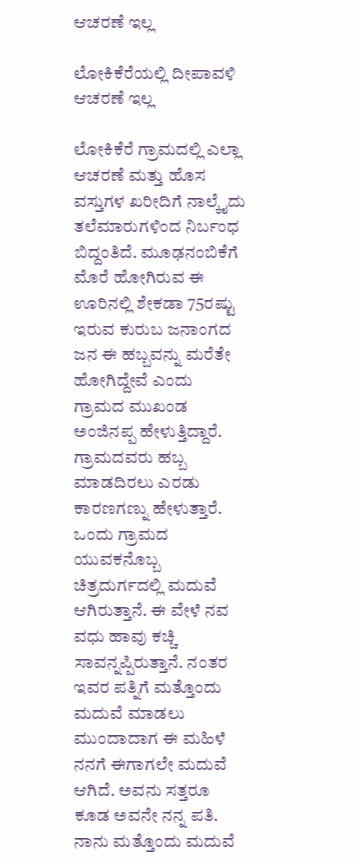ಆಚರಣೆ ಇಲ್ಲ

ಲೋಕಿಕೆರೆಯಲ್ಲಿ ದೀಪಾವಳಿ ಆಚರಣೆ ಇಲ್ಲ

ಲೋಕಿಕೆರೆ ಗ್ರಾಮದಲ್ಲಿ ಎಲ್ಲಾ ಆಚರಣೆ ಮತ್ತು ಹೊಸ ವಸ್ತುಗಳ ಖರೀದಿಗೆ ನಾಲ್ಕೈದು ತಲೆಮಾರುಗಳಿಂದ ನಿರ್ಬಂಧ ಬಿದ್ದಂತಿದೆ. ಮೂಢನಂಬಿಕೆಗೆ ಮೊರೆ ಹೋಗಿರುವ ಈ ಊರಿನಲ್ಲಿ ಶೇಕಡಾ 75ರಷ್ಟು ಇರುವ ಕುರುಬ ಜನಾಂಗದ ಜನ ಈ ಹಬ್ಬವನ್ನು ಮರೆತೇ ಹೋಗಿದ್ದೇವೆ ಎಂದು ಗ್ರಾಮದ ಮುಖಂಡ ಅಂಜಿನಪ್ಪ ಹೇಳುತ್ತಿದ್ದಾರೆ. ಗ್ರಾಮದವರು ಹಬ್ಬ ಮಾಡದಿರಲು ಎರಡು ಕಾರಣಗಣ್ನು ಹೇಳುತ್ತಾರೆ. ಒಂದು ಗ್ರಾಮದ ಯುವಕನೊಬ್ಬ ಚಿತ್ರದುರ್ಗದಲ್ಲಿ ಮದುವೆ ಆಗಿರುತ್ತಾನೆ. ಈ ವೇಳೆ ನವ ವಧು ಹಾವು ಕಚ್ಚಿ ಸಾವನ್ನಪ್ಪಿರುತ್ತಾನೆ. ನಂತರ ಇವರ ಪತ್ನಿಗೆ ಮತ್ತೊಂದು ಮದುವೆ ಮಾಡಲು ಮುಂದಾದಾಗ ಈ ಮಹಿಳೆ ನನಗೆ ಈಗಾಗಲೇ ಮದುವೆ ಆಗಿದೆ. ಅವನು ಸತ್ತರೂ ಕೂಡ ಅವನೇ ನನ್ನ ಪತಿ. ನಾನು ಮತ್ತೊಂದು ಮದುವೆ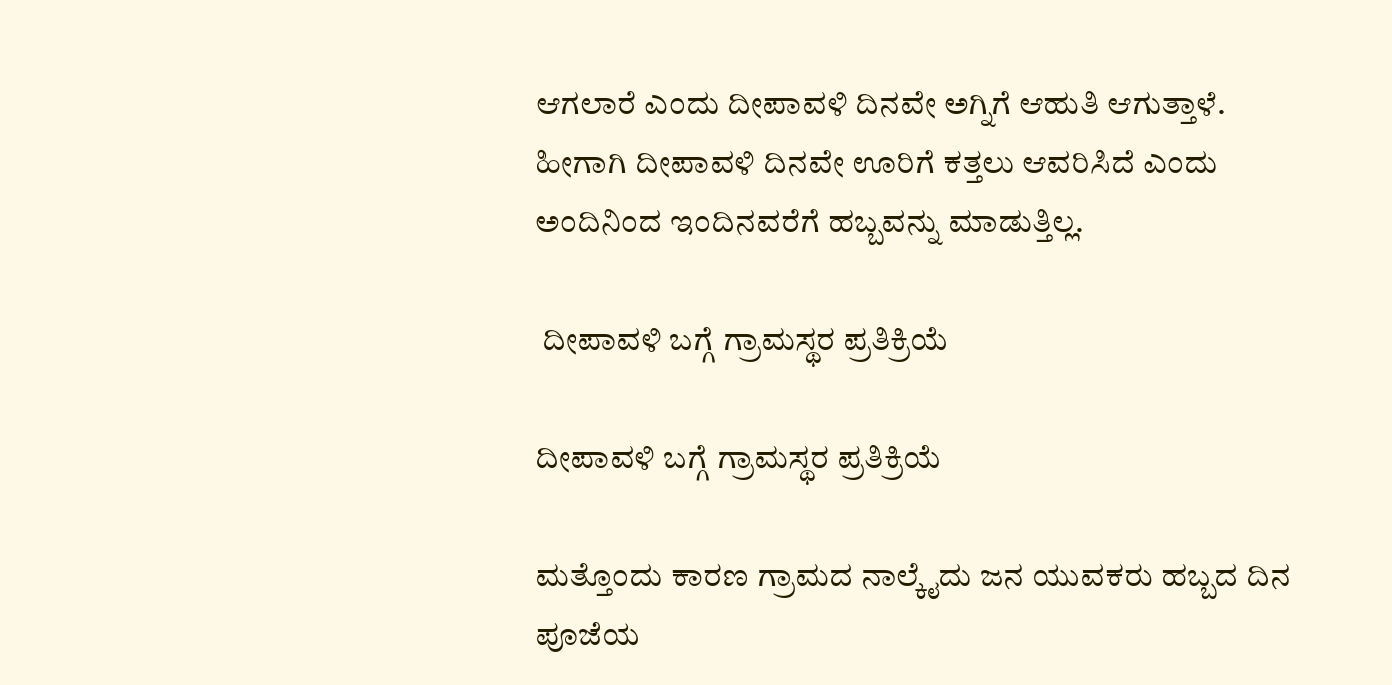ಆಗಲಾರೆ ಎಂದು ದೀಪಾವಳಿ ದಿನವೇ ಅಗ್ನಿಗೆ ಆಹುತಿ ಆಗುತ್ತಾಳೆ. ಹೀಗಾಗಿ ದೀಪಾವಳಿ ದಿನವೇ ಊರಿಗೆ ಕತ್ತಲು ಆವರಿಸಿದೆ ಎಂದು ಅಂದಿನಿಂದ ಇಂದಿನವರೆಗೆ ಹಬ್ಬವನ್ನು ಮಾಡುತ್ತಿಲ್ಲ.

 ದೀಪಾವಳಿ ಬಗ್ಗೆ ಗ್ರಾಮಸ್ಥರ ಪ್ರತಿಕ್ರಿಯೆ

ದೀಪಾವಳಿ ಬಗ್ಗೆ ಗ್ರಾಮಸ್ಥರ ಪ್ರತಿಕ್ರಿಯೆ

ಮತ್ತೊಂದು ಕಾರಣ ಗ್ರಾಮದ ನಾಲ್ಕೈದು ಜನ ಯುವಕರು ಹಬ್ಬದ ದಿನ ಪೂಜೆಯ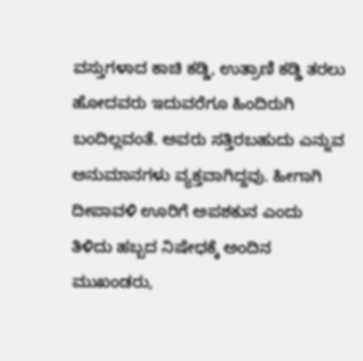ವಸ್ತುಗಳಾದ ಕಾಚಿ ಕಡ್ಡಿ, ಉತ್ರಾಣಿ ಕಡ್ಡಿ ತರಲು ಹೋದವರು ಇದುವರೆಗೂ ಹಿಂದಿರುಗಿ ಬಂದಿಲ್ಲವಂತೆ. ಅವರು ಸತ್ತಿರಬಹುದು ಎನ್ನುವ ಅನುಮಾನಗಳು ವ್ಯಕ್ತವಾಗಿದ್ದವು. ಹೀಗಾಗಿ ದೀಪಾವಳಿ ಊರಿಗೆ ಅಪಶಕುನ ಎಂದು ತಿಳಿದು ಹಬ್ಬದ ನಿಷೇಧಕ್ಕೆ ಅಂದಿನ ಮುಖಂಡರು,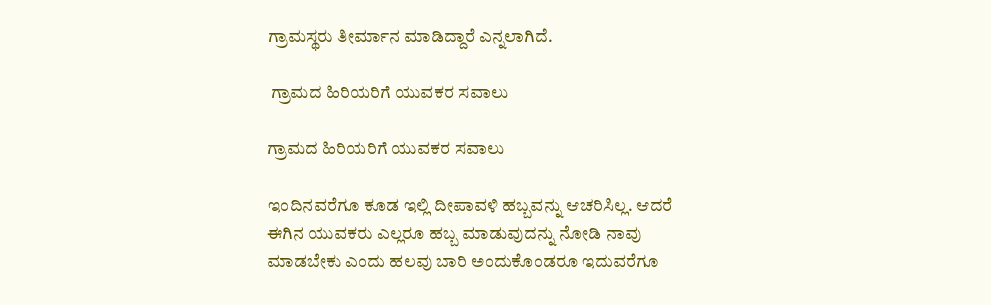ಗ್ರಾಮಸ್ಥರು ತೀರ್ಮಾನ ಮಾಡಿದ್ದಾರೆ ಎನ್ನಲಾಗಿದೆ.

 ಗ್ರಾಮದ ಹಿರಿಯರಿಗೆ ಯುವಕರ ಸವಾಲು

ಗ್ರಾಮದ ಹಿರಿಯರಿಗೆ ಯುವಕರ ಸವಾಲು

ಇಂದಿನವರೆಗೂ ಕೂಡ ಇಲ್ಲಿ ದೀಪಾವಳಿ ಹಬ್ಬವನ್ನು ಆಚರಿಸಿಲ್ಲ. ಆದರೆ ಈಗಿನ ಯುವಕರು ಎಲ್ಲರೂ ಹಬ್ಬ ಮಾಡುವುದನ್ನು ನೋಡಿ ನಾವು ಮಾಡಬೇಕು ಎಂದು ಹಲವು ಬಾರಿ ಅಂದುಕೊಂಡರೂ ಇದುವರೆಗೂ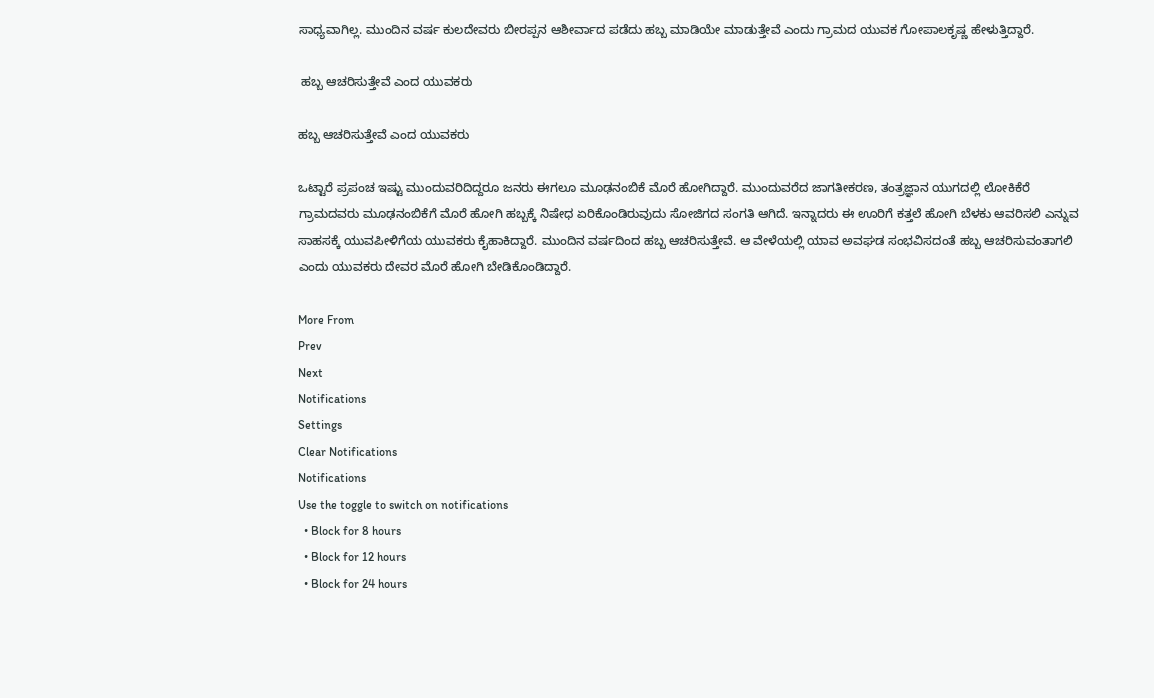ಸಾಧ್ಯವಾಗಿಲ್ಲ. ಮುಂದಿನ ವರ್ಷ ಕುಲದೇವರು ಬೀರಪ್ಪನ ಆಶೀರ್ವಾದ ಪಡೆದು ಹಬ್ಬ ಮಾಡಿಯೇ ಮಾಡುತ್ತೇವೆ ಎಂದು ಗ್ರಾಮದ ಯುವಕ ಗೋಪಾಲಕೃಷ್ಣ ಹೇಳುತ್ತಿದ್ದಾರೆ.

 ಹಬ್ಬ ಆಚರಿಸುತ್ತೇವೆ ಎಂದ ಯುವಕರು

ಹಬ್ಬ ಆಚರಿಸುತ್ತೇವೆ ಎಂದ ಯುವಕರು

ಒಟ್ಟಾರೆ ಪ್ರಪಂಚ ಇಷ್ಟು ಮುಂದುವರಿದಿದ್ದರೂ ಜನರು ಈಗಲೂ ಮೂಢನಂಬಿಕೆ‌ ಮೊರೆ ಹೋಗಿದ್ದಾರೆ. ಮುಂದುವರೆದ ಜಾಗತೀಕರಣ, ತಂತ್ರಜ್ಞಾನ ಯುಗದಲ್ಲಿ ಲೋಕಿಕೆರೆ ಗ್ರಾಮದವರು ಮೂಢನಂಬಿಕೆಗೆ ಮೊರೆ ಹೋಗಿ ಹಬ್ಬಕ್ಕೆ ನಿಷೇಧ ಏರಿಕೊಂಡಿರುವುದು ಸೋಜಿಗದ ಸಂಗತಿ ಆಗಿದೆ. ಇನ್ನಾದರು ಈ ಊರಿಗೆ ಕತ್ತಲೆ ಹೋಗಿ ಬೆಳಕು ಆವರಿಸಲಿ ಎನ್ನುವ ಸಾಹಸಕ್ಕೆ ಯುವಪೀಳಿಗೆಯ ಯುವಕರು ಕೈಹಾಕಿದ್ದಾರೆ. ಮುಂದಿನ ವರ್ಷದಿಂದ ಹಬ್ಬ ಆಚರಿಸುತ್ತೇವೆ. ಆ ವೇಳೆಯಲ್ಲಿ ಯಾವ ಅವಘಡ ಸಂಭವಿಸದಂತೆ ಹಬ್ಬ ಆಚರಿಸುವಂತಾಗಲಿ ಎಂದು ಯುವಕರು ದೇವರ ಮೊರೆ ಹೋಗಿ ಬೇಡಿಕೊಂಡಿದ್ದಾರೆ.

More From
Prev
Next
Notifications
Settings
Clear Notifications
Notifications
Use the toggle to switch on notifications
  • Block for 8 hours
  • Block for 12 hours
  • Block for 24 hours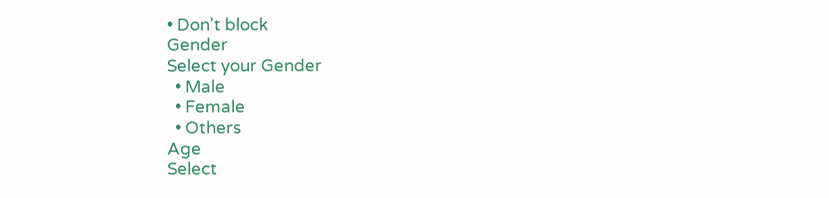• Don't block
Gender
Select your Gender
  • Male
  • Female
  • Others
Age
Select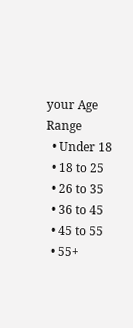your Age Range
  • Under 18
  • 18 to 25
  • 26 to 35
  • 36 to 45
  • 45 to 55
  • 55+